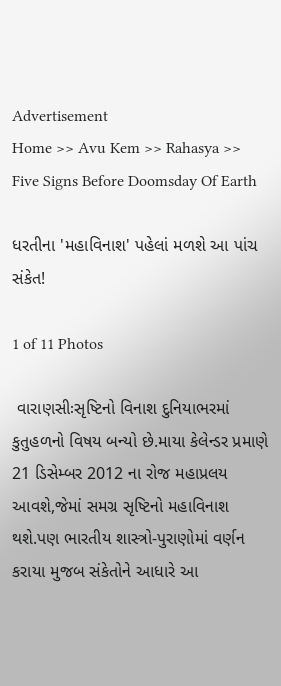Advertisement
Home >> Avu Kem >> Rahasya >> Five Signs Before Doomsday Of Earth

ધરતીના 'મહાવિનાશ' પહેલાં મળશે આ પાંચ સંકેત!

1 of 11 Photos

 વારાણસીઃસૃષ્ટિનો વિનાશ દુનિયાભરમાં કુતુહળનો વિષય બન્યો છે.માયા કેલેન્ડર પ્રમાણે 21 ડિસેમ્બર 2012 ના રોજ મહાપ્રલય આવશે,જેમાં સમગ્ર સૃષ્ટિનો મહાવિનાશ થશે.પણ ભારતીય શાસ્ત્રો-પુરાણોમાં વર્ણન કરાયા મુજબ સંકેતોને આધારે આ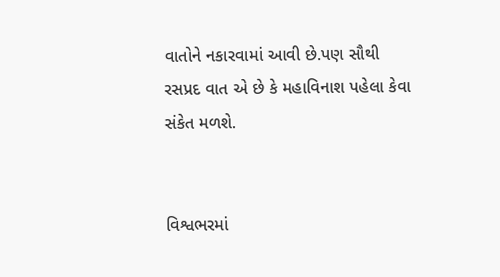વાતોને નકારવામાં આવી છે.પણ સૌથી રસપ્રદ વાત એ છે કે મહાવિનાશ પહેલા કેવા સંકેત મળશે.


વિશ્વભરમાં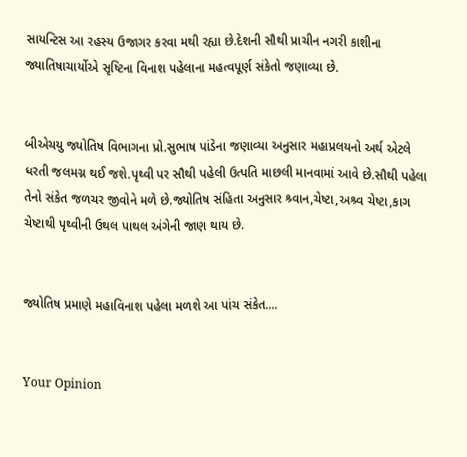સાયન્ટિસ આ રહસ્ય ઉજાગર કરવા મથી રહ્યા છે.દેશની સૌથી પ્રાચીન નગરી કાશીના જ્યાતિષાચાર્યોએ સૃષ્ટિના વિનાશ પહેલાના મહત્વપૂર્ણ સંકેતો જણાવ્યા છે.


બીએચયુ જ્યોતિષ વિભાગના પ્રો.સુભાષ પાંડેના જણાવ્યા અનુસાર મહાપ્રલયનો અર્થ એટલે ધરતી જલમગ્ન થઈ જશે.પૃથ્વી પર સૌથી પહેલી ઉત્પતિ માછલી માનવામાં આવે છે.સૌથી પહેલા તેનો સંકેત જળચર જીવોને મળે છે.જ્યોતિષ સંહિતા અનુસાર શ્ર્વાન,ચેષ્ટા,અશ્ર્વ ચેષ્ટા,કાગ ચેષ્ટાથી પૃથ્વીની ઉથલ પાથલ અંગેની જાણ થાય છે.


જ્યોતિષ પ્રમાણે મહાવિનાશ પહેલા મળશે આ પાંચ સંકેત....


Your Opinion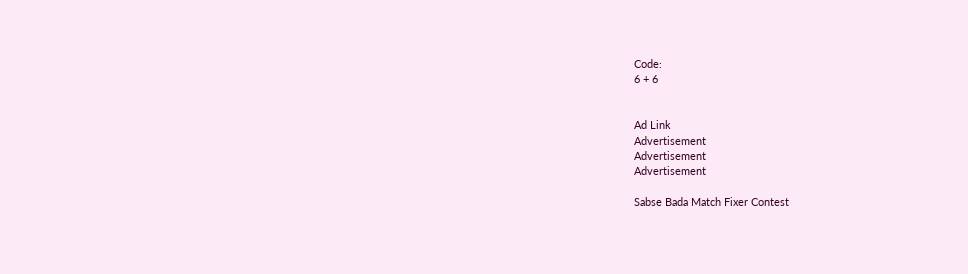Code:
6 + 6


Ad Link
Advertisement
Advertisement
Advertisement

Sabse Bada Match Fixer Contest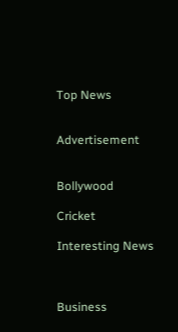Top News


Advertisement


Bollywood

Cricket

Interesting News



Business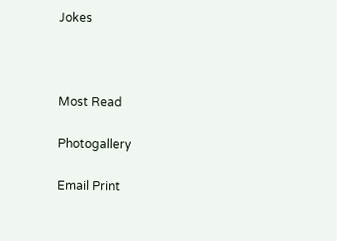Jokes



Most Read

Photogallery

Email Print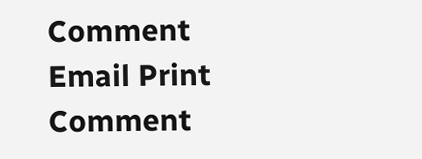Comment
Email Print Comment